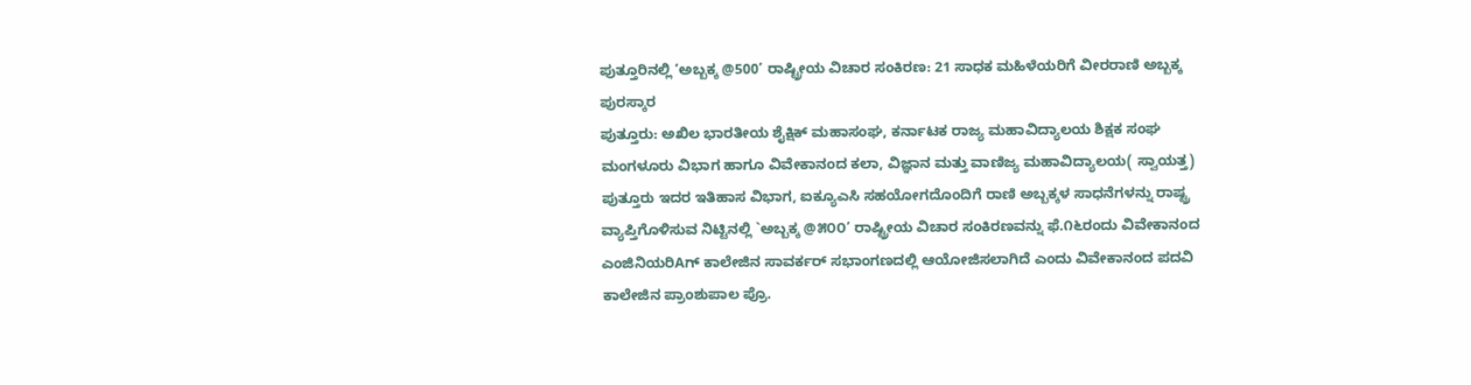ಪುತ್ತೂರಿನಲ್ಲಿ ‘ಅಬ್ಬಕ್ಕ @500’ ರಾಷ್ಟ್ರೀಯ ವಿಚಾರ ಸಂಕಿರಣ: 21 ಸಾಧಕ ಮಹಿಳೆಯರಿಗೆ ವೀರರಾಣಿ ಅಬ್ಬಕ್ಕ ಪುರಸ್ಕಾರ
ಪುತ್ತೂರು: ಅಖಿಲ ಭಾರತೀಯ ಶೈಕ್ಷಿಕ್ ಮಹಾಸಂಘ, ಕರ್ನಾಟಕ ರಾಜ್ಯ ಮಹಾವಿದ್ಯಾಲಯ ಶಿಕ್ಷಕ ಸಂಘ ಮಂಗಳೂರು ವಿಭಾಗ ಹಾಗೂ ವಿವೇಕಾನಂದ ಕಲಾ, ವಿಜ್ಞಾನ ಮತ್ತು ವಾಣಿಜ್ಯ ಮಹಾವಿದ್ಯಾಲಯ( ಸ್ವಾಯತ್ತ) ಪುತ್ತೂರು ಇದರ ಇತಿಹಾಸ ವಿಭಾಗ, ಐಕ್ಯೂಎಸಿ ಸಹಯೋಗದೊಂದಿಗೆ ರಾಣಿ ಅಬ್ಬಕ್ಕಳ ಸಾಧನೆಗಳನ್ನು ರಾಷ್ಟ್ರ ವ್ಯಾಪ್ತಿಗೊಳಿಸುವ ನಿಟ್ಟಿನಲ್ಲಿ `ಅಬ್ಬಕ್ಕ @೫೦೦’ ರಾಷ್ಟ್ರೀಯ ವಿಚಾರ ಸಂಕಿರಣವನ್ನು ಫೆ.೧೬ರಂದು ವಿವೇಕಾನಂದ ಎಂಜಿನಿಯರಿAಗ್ ಕಾಲೇಜಿನ ಸಾವರ್ಕರ್ ಸಭಾಂಗಣದಲ್ಲಿ ಆಯೋಜಿಸಲಾಗಿದೆ ಎಂದು ವಿವೇಕಾನಂದ ಪದವಿ ಕಾಲೇಜಿನ ಪ್ರಾಂಶುಪಾಲ ಪ್ರೊ.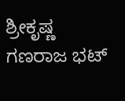ಶ್ರೀಕೃಷ್ಣ ಗಣರಾಜ ಭಟ್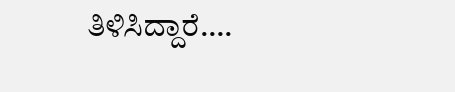ತಿಳಿಸಿದ್ದಾರೆ….